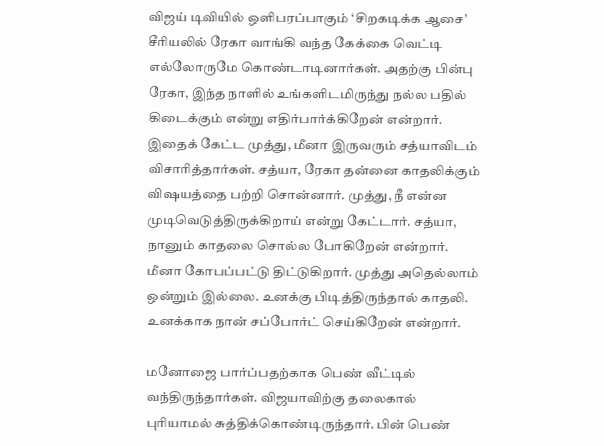விஜய் டிவியில் ஒளிபரப்பாகும் ‘சிறகடிக்க ஆசை’ சீரியலில் ரேகா வாங்கி வந்த கேக்கை வெட்டி எல்லோருமே கொண்டாடினார்கள். அதற்கு பின்பு ரேகா, இந்த நாளில் உங்களிடமிருந்து நல்ல பதில் கிடைக்கும் என்று எதிர்பார்க்கிறேன் என்றார். இதைக் கேட்ட முத்து, மீனா இருவரும் சத்யாவிடம் விசாரித்தார்கள். சத்யா, ரேகா தன்னை காதலிக்கும் விஷயத்தை பற்றி சொன்னார். முத்து, நீ என்ன முடிவெடுத்திருக்கிறாய் என்று கேட்டார். சத்யா, நானும் காதலை சொல்ல போகிறேன் என்றார். மீனா கோபப்பட்டு திட்டுகிறார். முத்து அதெல்லாம் ஒன்றும் இல்லை. உனக்கு பிடித்திருந்தால் காதலி. உனக்காக நான் சப்போர்ட் செய்கிறேன் என்றார்.

மனோஜை பார்ப்பதற்காக பெண் வீட்டில் வந்திருந்தார்கள். விஜயாவிற்கு தலைகால் புரியாமல் சுத்திக்கொண்டிருந்தார். பின் பெண்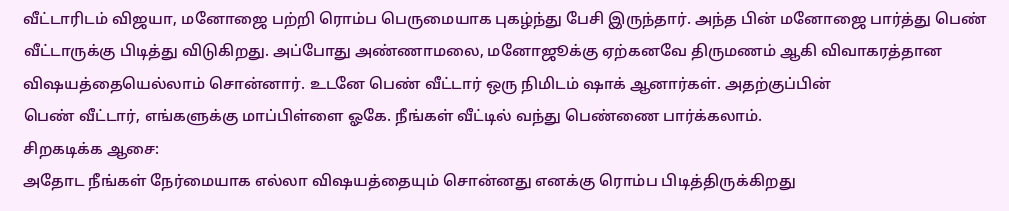வீட்டாரிடம் விஜயா, மனோஜை பற்றி ரொம்ப பெருமையாக புகழ்ந்து பேசி இருந்தார். அந்த பின் மனோஜை பார்த்து பெண் வீட்டாருக்கு பிடித்து விடுகிறது. அப்போது அண்ணாமலை, மனோஜூக்கு ஏற்கனவே திருமணம் ஆகி விவாகரத்தான விஷயத்தையெல்லாம் சொன்னார். உடனே பெண் வீட்டார் ஒரு நிமிடம் ஷாக் ஆனார்கள். அதற்குப்பின்
பெண் வீட்டார், எங்களுக்கு மாப்பிள்ளை ஓகே. நீங்கள் வீட்டில் வந்து பெண்ணை பார்க்கலாம்.
சிறகடிக்க ஆசை:
அதோட நீங்கள் நேர்மையாக எல்லா விஷயத்தையும் சொன்னது எனக்கு ரொம்ப பிடித்திருக்கிறது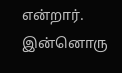என்றார். இன்னொரு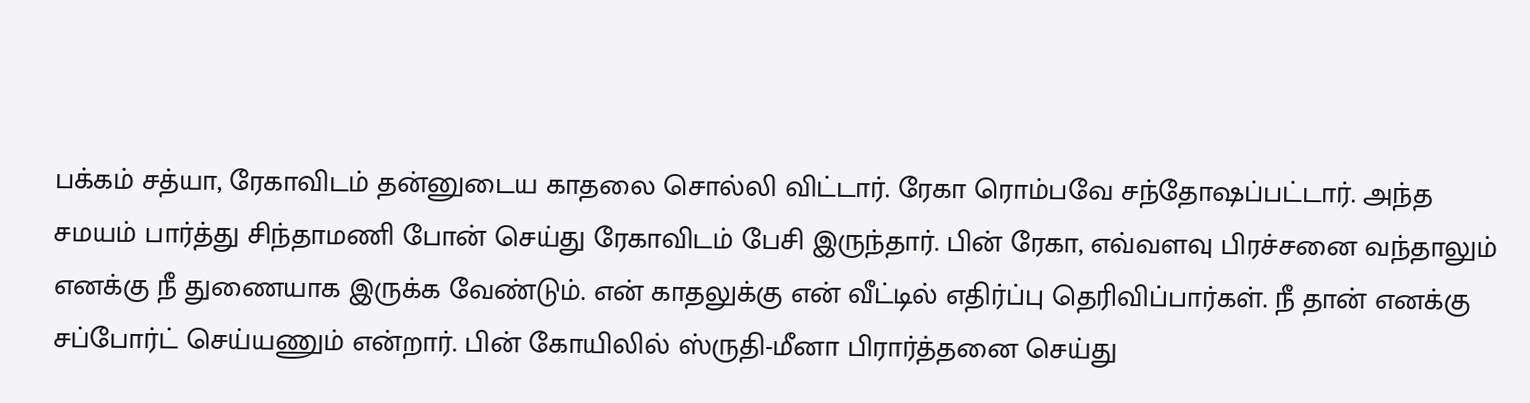பக்கம் சத்யா, ரேகாவிடம் தன்னுடைய காதலை சொல்லி விட்டார். ரேகா ரொம்பவே சந்தோஷப்பட்டார். அந்த சமயம் பார்த்து சிந்தாமணி போன் செய்து ரேகாவிடம் பேசி இருந்தார். பின் ரேகா, எவ்வளவு பிரச்சனை வந்தாலும் எனக்கு நீ துணையாக இருக்க வேண்டும். என் காதலுக்கு என் வீட்டில் எதிர்ப்பு தெரிவிப்பார்கள். நீ தான் எனக்கு சப்போர்ட் செய்யணும் என்றார். பின் கோயிலில் ஸ்ருதி-மீனா பிரார்த்தனை செய்து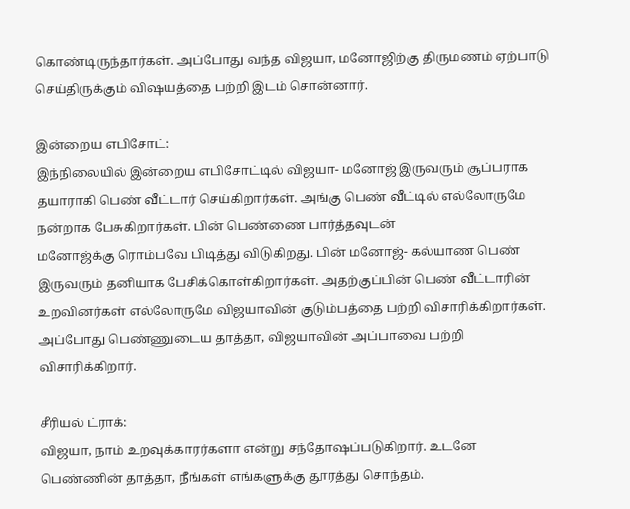கொண்டிருந்தார்கள். அப்போது வந்த விஜயா, மனோஜிற்கு திருமணம் ஏற்பாடு செய்திருக்கும் விஷயத்தை பற்றி இடம் சொன்னார்.

இன்றைய எபிசோட்:
இந்நிலையில் இன்றைய எபிசோட்டில் விஜயா- மனோஜ் இருவரும் சூப்பராக தயாராகி பெண் வீட்டார் செய்கிறார்கள். அங்கு பெண் வீட்டில் எல்லோருமே நன்றாக பேசுகிறார்கள். பின் பெண்ணை பார்த்தவுடன்
மனோஜ்க்கு ரொம்பவே பிடித்து விடுகிறது. பின் மனோஜ்- கல்யாண பெண் இருவரும் தனியாக பேசிக்கொள்கிறார்கள். அதற்குப்பின் பெண் வீட்டாரின் உறவினர்கள் எல்லோருமே விஜயாவின் குடும்பத்தை பற்றி விசாரிக்கிறார்கள். அப்போது பெண்ணுடைய தாத்தா, விஜயாவின் அப்பாவை பற்றி விசாரிக்கிறார்.

சீரியல் ட்ராக்:
விஜயா, நாம் உறவுக்காரர்களா என்று சந்தோஷப்படுகிறார். உடனே பெண்ணின் தாத்தா, நீங்கள் எங்களுக்கு தூரத்து சொந்தம்.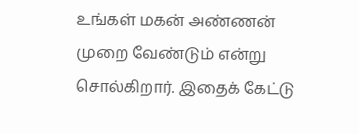உங்கள் மகன் அண்ணன் முறை வேண்டும் என்று சொல்கிறார். இதைக் கேட்டு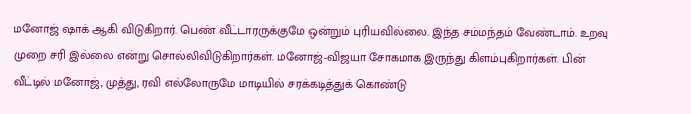மனோஜ் ஷாக் ஆகி விடுகிறார். பெண் வீட்டாரருக்குமே ஒன்றும் புரியவில்லை. இந்த சம்மந்தம் வேண்டாம். உறவு முறை சரி இல்லை என்று சொல்லிவிடுகிறார்கள். மனோஜ்-விஜயா சோகமாக இருந்து கிளம்புகிறார்கள். பின் வீட்டில் மனோஜ், முத்து, ரவி எல்லோருமே மாடியில் சரக்கடித்துக் கொண்டு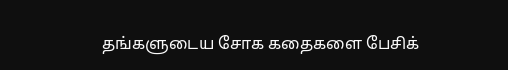தங்களுடைய சோக கதைகளை பேசிக்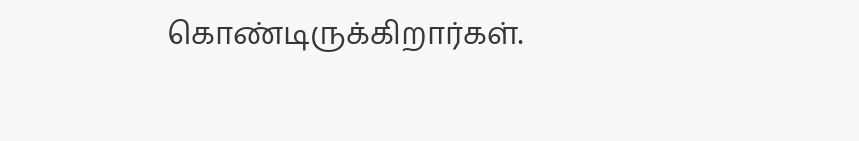கொண்டிருக்கிறார்கள்.